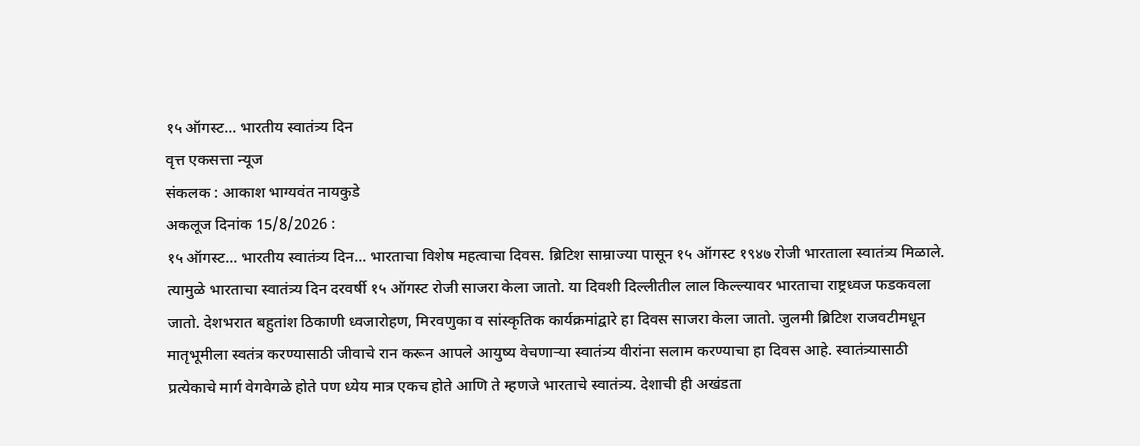१५ ऑगस्ट... भारतीय स्वातंत्र्य दिन
वृत्त एकसत्ता न्यूज
संकलक : आकाश भाग्यवंत नायकुडे
अकलूज दिनांक 15/8/2026 :
१५ ऑगस्ट... भारतीय स्वातंत्र्य दिन... भारताचा विशेष महत्वाचा दिवस. ब्रिटिश साम्राज्या पासून १५ ऑगस्ट १९४७ रोजी भारताला स्वातंत्र्य मिळाले. त्यामुळे भारताचा स्वातंत्र्य दिन दरवर्षी १५ ऑगस्ट रोजी साजरा केला जातो. या दिवशी दिल्लीतील लाल किल्ल्यावर भारताचा राष्ट्रध्वज फडकवला जातो. देशभरात बहुतांश ठिकाणी ध्वजारोहण, मिरवणुका व सांस्कृतिक कार्यक्रमांद्वारे हा दिवस साजरा केला जातो. जुलमी ब्रिटिश राजवटीमधून मातृभूमीला स्वतंत्र करण्यासाठी जीवाचे रान करून आपले आयुष्य वेचणाऱ्या स्वातंत्र्य वीरांना सलाम करण्याचा हा दिवस आहे. स्वातंत्र्यासाठी प्रत्येकाचे मार्ग वेगवेगळे होते पण ध्येय मात्र एकच होते आणि ते म्हणजे भारताचे स्वातंत्र्य. देशाची ही अखंडता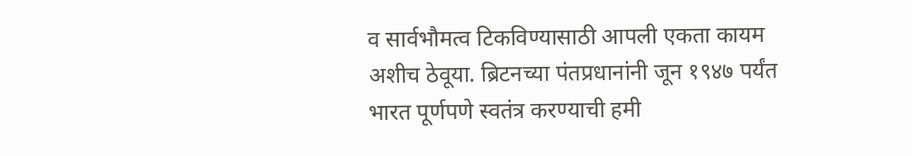व सार्वभौमत्व टिकविण्यासाठी आपली एकता कायम अशीच ठेवूया. ब्रिटनच्या पंतप्रधानांनी जून १९४७ पर्यंत भारत पूर्णपणे स्वतंत्र करण्याची हमी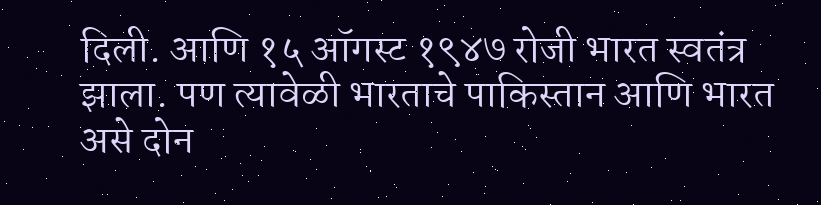दिली. आणि १५ ऑगस्ट १९४७ रोजी भारत स्वतंत्र झाला. पण त्यावेळी भारताचे पाकिस्तान आणि भारत असे दोन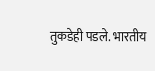तुकडेही पडले. भारतीय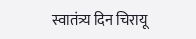स्वातंत्र्य दिन चिरायू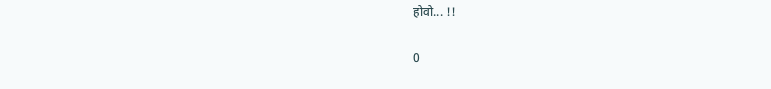होवो... !!

0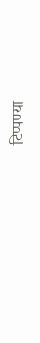टिप्पण्या